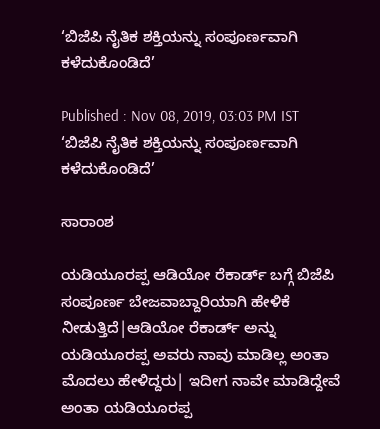‘ಬಿಜೆಪಿ ನೈತಿಕ ಶಕ್ತಿಯನ್ನು ಸಂಪೂರ್ಣವಾಗಿ ಕಳೆದುಕೊಂಡಿದೆ’

Published : Nov 08, 2019, 03:03 PM IST
‘ಬಿಜೆಪಿ ನೈತಿಕ ಶಕ್ತಿಯನ್ನು ಸಂಪೂರ್ಣವಾಗಿ ಕಳೆದುಕೊಂಡಿದೆ’

ಸಾರಾಂಶ

ಯಡಿಯೂರಪ್ಪ ಆಡಿಯೋ ರೆಕಾರ್ಡ್ ಬಗ್ಗೆ ಬಿಜೆಪಿ ಸಂಪೂರ್ಣ ಬೇಜವಾಬ್ದಾರಿಯಾಗಿ ಹೇಳಿಕೆ ನೀಡುತ್ತಿದೆ|ಆಡಿಯೋ ರೆಕಾರ್ಡ್ ಅನ್ನು ಯಡಿಯೂರಪ್ಪ ಅವರು ನಾವು ಮಾಡಿಲ್ಲ ಅಂತಾ ಮೊದಲು ಹೇಳಿದ್ದರು| ಇದೀಗ ನಾವೇ ಮಾಡಿದ್ದೇವೆ ಅಂತಾ ಯಡಿಯೂರಪ್ಪ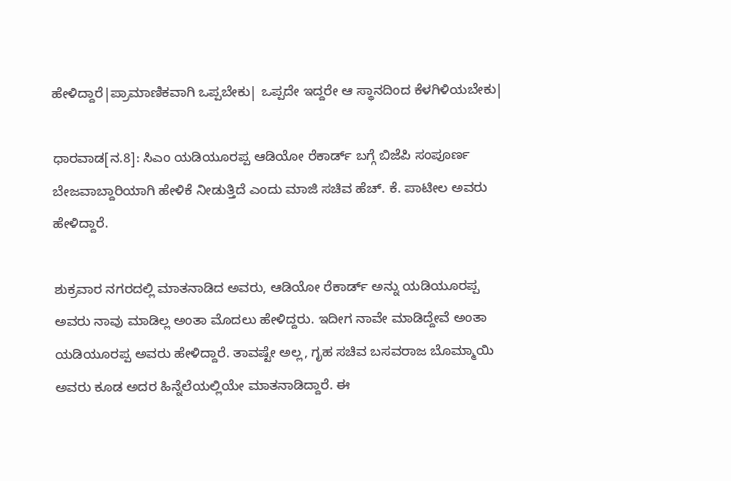ಹೇಳಿದ್ದಾರೆ|ಪ್ರಾಮಾಣಿಕವಾಗಿ ಒಪ್ಪಬೇಕು| ಒಪ್ಪದೇ ಇದ್ದರೇ ಆ ಸ್ಥಾನದಿಂದ ಕೆಳಗಿಳಿಯಬೇಕು|

ಧಾರವಾಡ[ನ.8]: ಸಿಎಂ ಯಡಿಯೂರಪ್ಪ ಆಡಿಯೋ ರೆಕಾರ್ಡ್ ಬಗ್ಗೆ ಬಿಜೆಪಿ ಸಂಪೂರ್ಣ ಬೇಜವಾಬ್ದಾರಿಯಾಗಿ ಹೇಳಿಕೆ ನೀಡುತ್ತಿದೆ ಎಂದು ಮಾಜಿ ಸಚಿವ ಹೆಚ್. ಕೆ. ಪಾಟೀಲ ಅವರು ಹೇಳಿದ್ದಾರೆ.

ಶುಕ್ರವಾರ ನಗರದಲ್ಲಿ ಮಾತನಾಡಿದ ಅವರು, ಆಡಿಯೋ ರೆಕಾರ್ಡ್ ಅನ್ನು ಯಡಿಯೂರಪ್ಪ ಅವರು ನಾವು ಮಾಡಿಲ್ಲ ಅಂತಾ ಮೊದಲು ಹೇಳಿದ್ದರು. ಇದೀಗ ನಾವೇ ಮಾಡಿದ್ದೇವೆ ಅಂತಾ ಯಡಿಯೂರಪ್ಪ ಅವರು ಹೇಳಿದ್ದಾರೆ. ತಾವಷ್ಟೇ ಅಲ್ಲ, ಗೃಹ ಸಚಿವ ಬಸವರಾಜ ಬೊಮ್ಮಾಯಿ ಅವರು ಕೂಡ ಅದರ ಹಿನ್ನೆಲೆಯಲ್ಲಿಯೇ ಮಾತನಾಡಿದ್ದಾರೆ. ಈ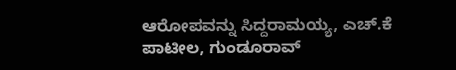ಆರೋಪವನ್ನು ಸಿದ್ದರಾಮಯ್ಯ, ಎಚ್.ಕೆ ಪಾಟೀಲ, ಗುಂಡೂರಾವ್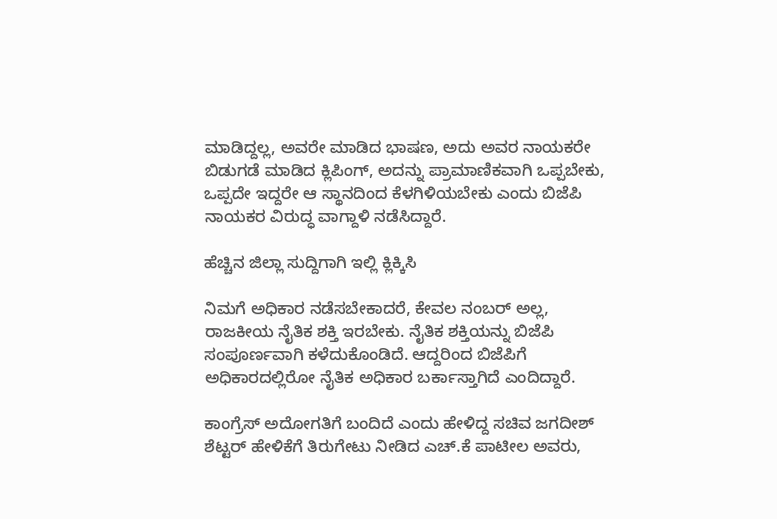ಮಾಡಿದ್ದಲ್ಲ, ಅವರೇ ಮಾಡಿದ ಭಾಷಣ, ಅದು ಅವರ ನಾಯಕರೇ ಬಿಡುಗಡೆ ಮಾಡಿದ ಕ್ಲಿಪಿಂಗ್, ಅದನ್ನು ಪ್ರಾಮಾಣಿಕವಾಗಿ ಒಪ್ಪಬೇಕು, ಒಪ್ಪದೇ ಇದ್ದರೇ ಆ ಸ್ಥಾನದಿಂದ ಕೆಳಗಿಳಿಯಬೇಕು ಎಂದು ಬಿಜೆಪಿ ನಾಯಕರ ವಿರುದ್ಧ ವಾಗ್ದಾಳಿ ನಡೆಸಿದ್ದಾರೆ.

ಹೆಚ್ಚಿನ ಜಿಲ್ಲಾ ಸುದ್ದಿಗಾಗಿ ಇಲ್ಲಿ ಕ್ಲಿಕ್ಕಿಸಿ

ನಿಮಗೆ ಅಧಿಕಾರ ನಡೆಸಬೇಕಾದರೆ, ಕೇವಲ ನಂಬರ್ ಅಲ್ಲ, ರಾಜಕೀಯ ನೈತಿಕ ಶಕ್ತಿ ಇರಬೇಕು. ನೈತಿಕ ಶಕ್ತಿಯನ್ನು ಬಿಜೆಪಿ ಸಂಪೂರ್ಣವಾಗಿ ಕಳೆದುಕೊಂಡಿದೆ. ಆದ್ದರಿಂದ ಬಿಜೆಪಿಗೆ ಅಧಿಕಾರದಲ್ಲಿರೋ ನೈತಿಕ ಅಧಿಕಾರ ಬರ್ಕಾಸ್ತಾಗಿದೆ ಎಂದಿದ್ದಾರೆ.

ಕಾಂಗ್ರೆಸ್ ಅದೋಗತಿಗೆ ಬಂದಿದೆ ಎಂದು ಹೇಳಿದ್ದ ಸಚಿವ ಜಗದೀಶ್ ಶೆಟ್ಟರ್ ಹೇಳಿಕೆಗೆ ತಿರುಗೇಟು ನೀಡಿದ ಎಚ್.ಕೆ ಪಾಟೀಲ ಅವರು,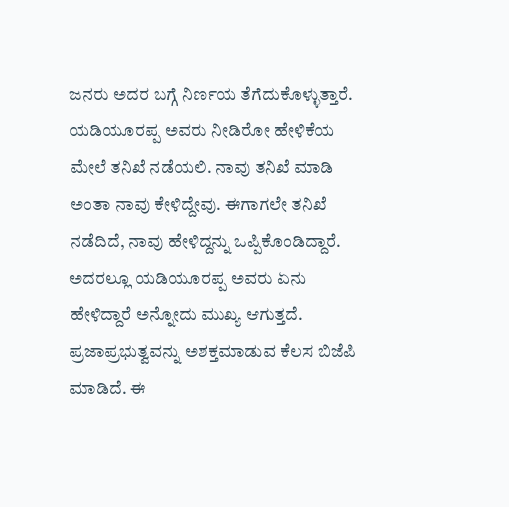ಜನರು ಅದರ ಬಗ್ಗೆ ನಿರ್ಣಯ ತೆಗೆದುಕೊಳ್ಳುತ್ತಾರೆ. ಯಡಿಯೂರಪ್ಪ ಅವರು ನೀಡಿರೋ ಹೇಳಿಕೆಯ ಮೇಲೆ ತನಿಖೆ ನಡೆಯಲಿ. ನಾವು ತನಿಖೆ ಮಾಡಿ ಅಂತಾ ನಾವು ಕೇಳಿದ್ದೇವು. ಈಗಾಗಲೇ ತನಿಖೆ ನಡೆದಿದೆ, ನಾವು ಹೇಳಿದ್ದನ್ನು ಒಪ್ಪಿಕೊಂಡಿದ್ದಾರೆ. ಅದರಲ್ಲೂ ಯಡಿಯೂರಪ್ಪ ಅವರು ಏನು ಹೇಳಿದ್ದಾರೆ ಅನ್ನೋದು ಮುಖ್ಯ ಆಗುತ್ತದೆ. ಪ್ರಜಾಪ್ರಭುತ್ವವನ್ನು ಅಶಕ್ತಮಾಡುವ ಕೆಲಸ ಬಿಜೆಪಿ ಮಾಡಿದೆ. ಈ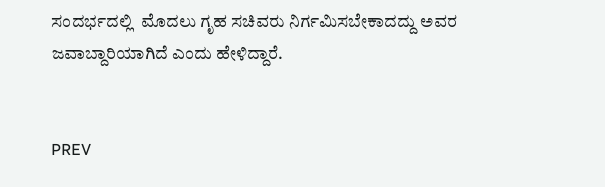ಸಂದರ್ಭದಲ್ಲಿ  ಮೊದಲು ಗೃಹ ಸಚಿವರು ನಿರ್ಗಮಿಸಬೇಕಾದದ್ದು ಅವರ ಜವಾಬ್ದಾರಿಯಾಗಿದೆ ಎಂದು ಹೇಳಿದ್ದಾರೆ.


PREV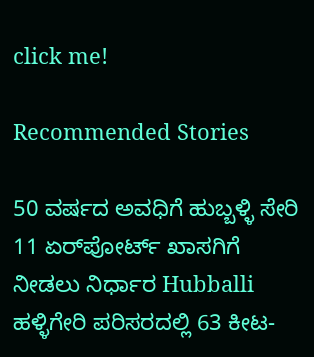click me!

Recommended Stories

50 ವರ್ಷದ ಅವಧಿಗೆ ಹುಬ್ಬಳ್ಳಿ ಸೇರಿ 11 ಏರ್‌ಪೋರ್ಟ್‌ ಖಾಸಗಿಗೆ ನೀಡಲು ನಿರ್ಧಾರ Hubballi
ಹಳ್ಳಿಗೇರಿ ಪರಿಸರದಲ್ಲಿ 63 ಕೀಟ-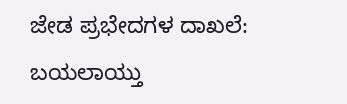ಜೇಡ ಪ್ರಭೇದಗಳ ದಾಖಲೆ: ಬಯಲಾಯ್ತು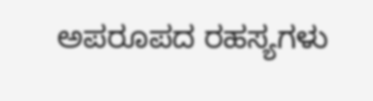ಅಪರೂಪದ ರಹಸ್ಯಗಳು